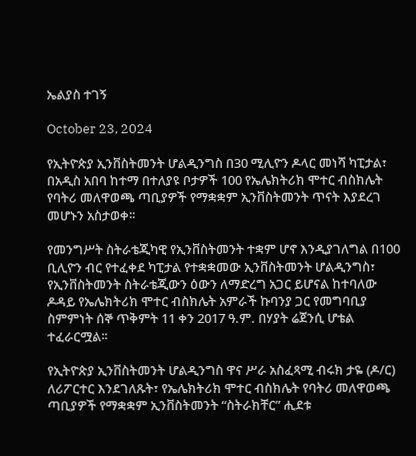ኤልያስ ተገኝ

October 23, 2024

የኢትዮጵያ ኢንቨስትመንት ሆልዲንግስ በ30 ሚሊዮን ዶላር መነሻ ካፒታል፣ በአዲስ አበባ ከተማ በተለያዩ ቦታዎች 100 የኤሌክትሪክ ሞተር ብስክሌት የባትሪ መለዋወጫ ጣቢያዎች የማቋቋም ኢንቨስትመንት ጥናት እያደረገ መሆኑን አስታወቀ፡፡

የመንግሥት ስትራቴጂካዊ የኢንቨስትመንት ተቋም ሆኖ እንዲያገለግል በ100 ቢሊዮን ብር የተፈቀደ ካፒታል የተቋቋመው ኢንቨስትመንት ሆልዲንግስ፣ የኢንቨስትመንት ስትራቴጂውን ዕውን ለማድረግ አጋር ይሆናል ከተባለው ዶዳይ የኤሌክትሪክ ሞተር ብስክሌት አምራች ኩባንያ ጋር የመግባቢያ ስምምነት ሰኞ ጥቅምት 11 ቀን 2017 ዓ.ም. በሃያት ሬጀንሲ ሆቴል ተፈራርሟል፡፡

የኢትዮጵያ ኢንቨስትመንት ሆልዲንግስ ዋና ሥራ አስፈጻሚ ብሩክ ታዬ (ዶ/ር) ለሪፖርተር እንደገለጹት፣ የኤሌክትሪክ ሞተር ብስክሌት የባትሪ መለዋወጫ ጣቢያዎች የማቋቋም ኢንቨስትመንት “ስትራክቸር” ሒደቱ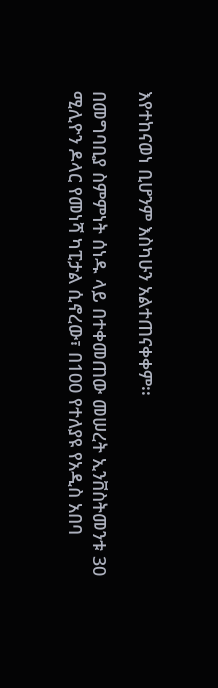እየተከናወነ ቢሆንም እስካሁን አልተጠናቀቀም፡፡

በመግባቢያ ስምምነት ሰነዱ ላይ በተቀመጠው መሠረት ኢንቨስትመንቱ 30 ሚሊዮን ዶላር የመነሻ ካፒታል ሲኖረው፣ በ100 የተለያዩ የአዲስ አበባ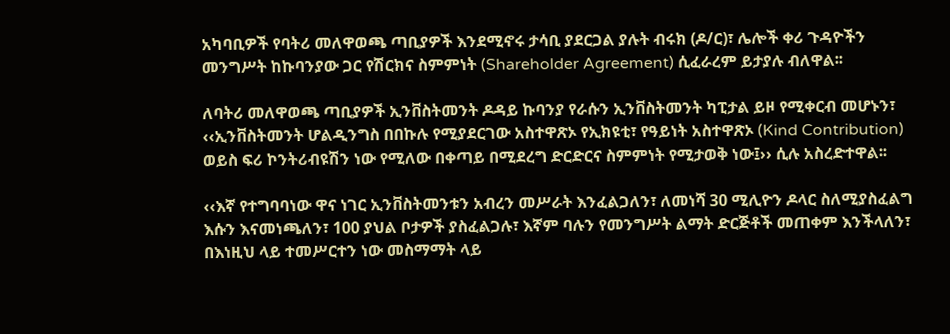አካባቢዎች የባትሪ መለዋወጫ ጣቢያዎች እንደሚኖሩ ታሳቢ ያደርጋል ያሉት ብሩክ (ዶ/ር)፣ ሌሎች ቀሪ ጉዳዮችን መንግሥት ከኩባንያው ጋር የሽርክና ስምምነት (Shareholder Agreement) ሲፈራረም ይታያሉ ብለዋል፡፡

ለባትሪ መለዋወጫ ጣቢያዎች ኢንቨስትመንት ዶዳይ ኩባንያ የራሱን ኢንቨስትመንት ካፒታል ይዞ የሚቀርብ መሆኑን፣ ‹‹ኢንቨስትመንት ሆልዲንግስ በበኩሉ የሚያደርገው አስተዋጽኦ የኢክዩቲ፣ የዓይነት አስተዋጽኦ (Kind Contribution) ወይስ ፍሪ ኮንትሪብዩሽን ነው የሚለው በቀጣይ በሚደረግ ድርድርና ስምምነት የሚታወቅ ነው፤›› ሲሉ አስረድተዋል፡፡

‹‹እኛ የተግባባነው ዋና ነገር ኢንቨስትመንቱን አብረን መሥራት እንፈልጋለን፣ ለመነሻ 30 ሚሊዮን ዶላር ስለሚያስፈልግ እሱን እናመነጫለን፣ 100 ያህል ቦታዎች ያስፈልጋሉ፣ እኛም ባሉን የመንግሥት ልማት ድርጅቶች መጠቀም እንችላለን፣ በእነዚህ ላይ ተመሥርተን ነው መስማማት ላይ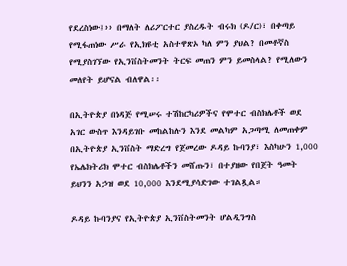የደረስነው፤›› በማለት ለሪፖርተር ያስረዱት ብሩክ (ዶ/ር)፣ በቀጣይ የሚፋጠነው ሥራ የኢክዩቲ አስተዋጽኦ ካለ ምን ያህል? በመቶኛስ የሚያስገኘው የኢንቨስትመንት ትርፍ መጠን ምን ይመስላል? የሚለውን መለየት ይሆናል ብለዋል፡፡

በኢትዮጵያ በነዳጅ የሚሠሩ ተሽከርካሪዎችና የሞተር ብስክሌቶች ወደ አገር ውስጥ እንዳይገቡ መከልከሉን እንደ መልካም አጋጣሚ ለመጠቀም በኢትዮጵያ ኢንቨስት ማድረግ የጀመረው ዶዳይ ኩባንያ፣ እስካሁን 1,000 የኤሌክትሪክ ሞተር ብስክሌቶችን መሸጡን፣ በተያዘው የበጀት ዓመት ይህንን አኃዝ ወደ 10,000 እንደሚያሳድገው ተገልጿል።

ዶዳይ ኩባንያና የኢትዮጵያ ኢንቨስትመንት ሆልዲንግስ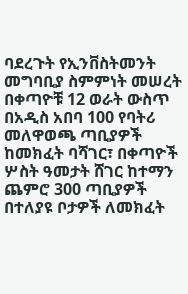ባደረጉት የኢንቨስትመንት መግባቢያ ስምምነት መሠረት በቀጣዮቹ 12 ወራት ውስጥ በአዲስ አበባ 100 የባትሪ መለዋወጫ ጣቢያዎች ከመክፈት ባሻገር፣ በቀጣዮች ሦስት ዓመታት ሸገር ከተማን ጨምሮ 300 ጣቢያዎች በተለያዩ ቦታዎች ለመክፈት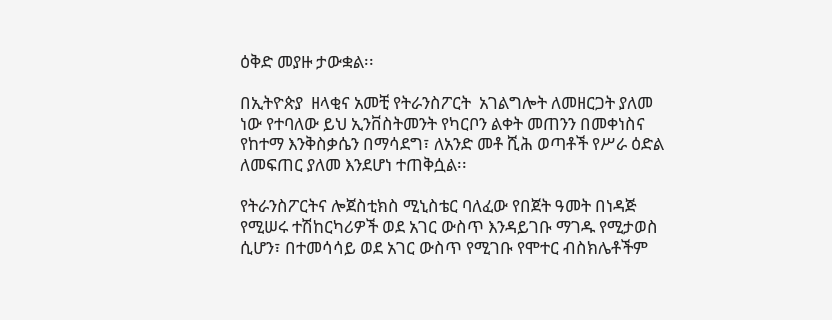ዕቅድ መያዙ ታውቋል፡፡

በኢትዮጵያ  ዘላቂና አመቺ የትራንስፖርት  አገልግሎት ለመዘርጋት ያለመ ነው የተባለው ይህ ኢንቨስትመንት የካርቦን ልቀት መጠንን በመቀነስና የከተማ እንቅስቃሴን በማሳደግ፣ ለአንድ መቶ ሺሕ ወጣቶች የሥራ ዕድል ለመፍጠር ያለመ እንደሆነ ተጠቅሷል፡፡

የትራንስፖርትና ሎጀስቲክስ ሚኒስቴር ባለፈው የበጀት ዓመት በነዳጅ የሚሠሩ ተሽከርካሪዎች ወደ አገር ውስጥ እንዳይገቡ ማገዱ የሚታወስ ሲሆን፣ በተመሳሳይ ወደ አገር ውስጥ የሚገቡ የሞተር ብስክሌቶችም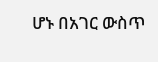ሆኑ በአገር ውስጥ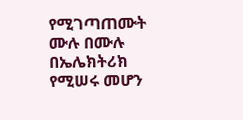የሚገጣጠሙት ሙሉ በሙሉ በኤሌክትሪክ የሚሠሩ መሆን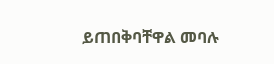ይጠበቅባቸዋል መባሉ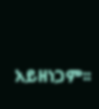አይዘነጋም፡፡